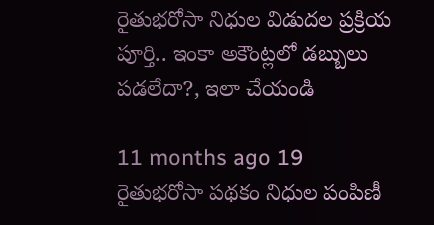రైతుభరోసా నిధుల విడుదల ప్రక్రియ పూర్తి.. ఇంకా అకౌంట్లలో డబ్బులు పడలేదా?, ఇలా చేయండి

11 months ago 19
రైతుభరోసా పథకం నిధుల పంపిణీ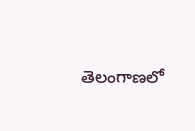తెలంగాణలో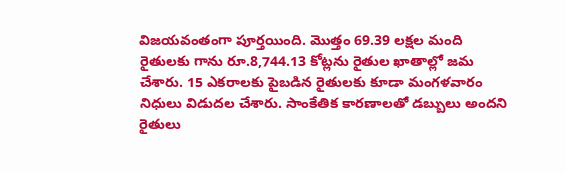విజయవంతంగా పూర్తయింది. మొత్తం 69.39 లక్షల మంది రైతులకు గాను రూ.8,744.13 కోట్లను రైతుల ఖాతాల్లో జమ చేశారు. 15 ఎకరాలకు పైబడిన రైతులకు కూడా మంగళవారం నిధులు విడుదల చేశారు. సాంకేతిక కారణాలతో డబ్బులు అందని రైతులు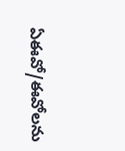ఏఈవో/ఈవోలను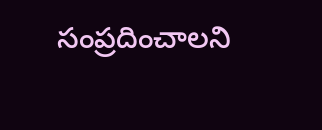సంప్రదించాలని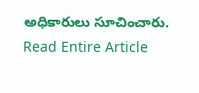అధికారులు సూచించారు.
Read Entire Article